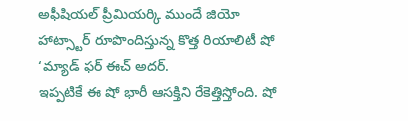అఫీషియల్ ప్రీమియర్కి ముందే జియో హాట్స్టార్ రూపొందిస్తున్న కొత్త రియాలిటీ షో ‘మ్యాడ్ ఫర్ ఈచ్ అదర్.
ఇప్పటికే ఈ షో భారీ ఆసక్తిని రేకెత్తిస్తోంది. షో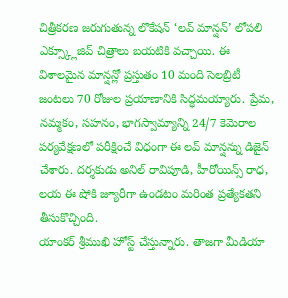చిత్రీకరణ జరుగుతున్న లొకేషన్ ‘లవ్ మాన్షన్’ లోపలి ఎక్స్క్లూజివ్ చిత్రాలు బయటికి వచ్చాయి. ఈ విశాలమైన మాన్షన్లో ప్రస్తుతం 10 మంది సెలబ్రిటీ జంటలు 70 రోజుల ప్రయాణానికి సిద్ధమయ్యారు. ప్రేమ, నమ్మకం, సహనం, భాగస్వామ్యాన్ని 24/7 కెమెరాల పర్యవేక్షణలో పరీక్షించే విధంగా ఈ లవ్ మాన్షన్ను డిజైన్ చేశారు. దర్శకుడు అనిల్ రావిపూడి, హీరోయిన్స్ రాధ, లయ ఈ షోకి జ్యూరీగా ఉండటం మరింత ప్రత్యేకతని తీసుకొచ్చింది.
యాంకర్ శ్రీముఖి హోస్ట్ చేస్తున్నారు. తాజగా మీడియా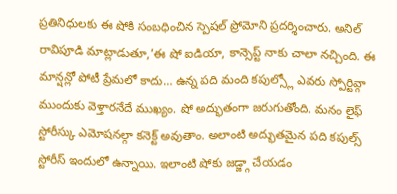ప్రతినిధులకు ఈ షోకి సంబధించిన స్పెషల్ ప్రోమోని ప్రదర్శించారు. అనిల్ రావిపూడి మాట్లాడుతూ,’ఈ షో ఐడియా, కాన్సెప్ట్ నాకు చాలా నచ్చింది. ఈ మాన్షన్లో పోటీ ప్రేమలో కాదు… ఉన్న పది మంది కపుల్స్లో ఎవరు స్పోర్టివ్గా ముందుకు వెళ్తారనేదే ముఖ్యం. షో అద్భుతంగా జరుగుతోంది. మనం లైఫ్ స్టోరీస్కు ఎమోషనల్గా కనెక్ట్ అవుతాం. అలాంటి అద్భుతమైన పది కపుల్స్ స్టోరీస్ ఇందులో ఉన్నాయి. ఇలాంటి షోకు జడ్జ్గా చేయడం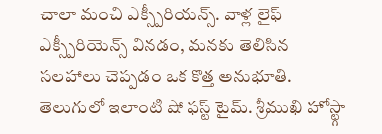చాలా మంచి ఎక్స్పీరియన్స్. వాళ్ల లైఫ్ ఎక్స్పీరియెన్స్ వినడం, మనకు తెలిసిన సలహాలు చెప్పడం ఒక కొత్త అనుభూతి. తెలుగులో ఇలాంటి షో ఫస్ట్ టైమ్. శ్రీముఖి హోస్ట్గా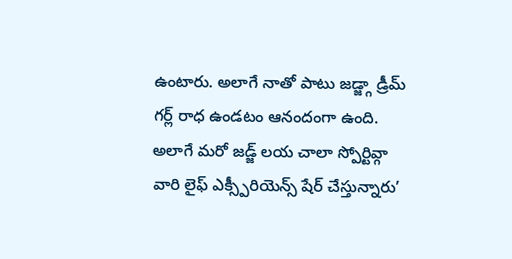ఉంటారు. అలాగే నాతో పాటు జడ్జ్గా డ్రీమ్ గర్ల్ రాధ ఉండటం ఆనందంగా ఉంది. అలాగే మరో జడ్జ్ లయ చాలా స్పోర్టివ్గా వారి లైఫ్ ఎక్స్పీరియెన్స్ షేర్ చేస్తున్నారు’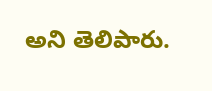అని తెలిపారు.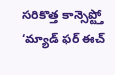సరికొత్త కాన్సెప్ట్తో ‘మ్యాడ్ ఫర్ ఈచ్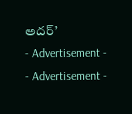అదర్’
- Advertisement -
- Advertisement -